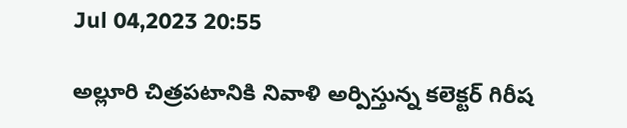Jul 04,2023 20:55

అల్లూరి చిత్రపటానికి నివాళి అర్పిస్తున్న కలెక్టర్‌ గిరీష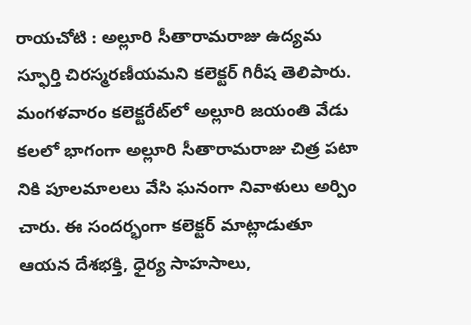రాయచోటి : అల్లూరి సీతారామరాజు ఉద్యమ స్ఫూర్తి చిరస్మరణీయమని కలెక్టర్‌ గిరీష తెలిపారు. మంగళవారం కలెక్టరేట్‌లో అల్లూరి జయంతి వేడు కలలో భాగంగా అల్లూరి సీతారామరాజు చిత్ర పటా నికి పూలమాలలు వేసి ఘనంగా నివాళులు అర్పిం చారు. ఈ సందర్భంగా కలెక్టర్‌ మాట్లాడుతూ ఆయన దేశభక్తి, ధైర్య సాహసాలు,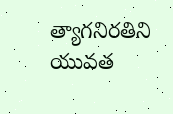త్యాగనిరతిని యువత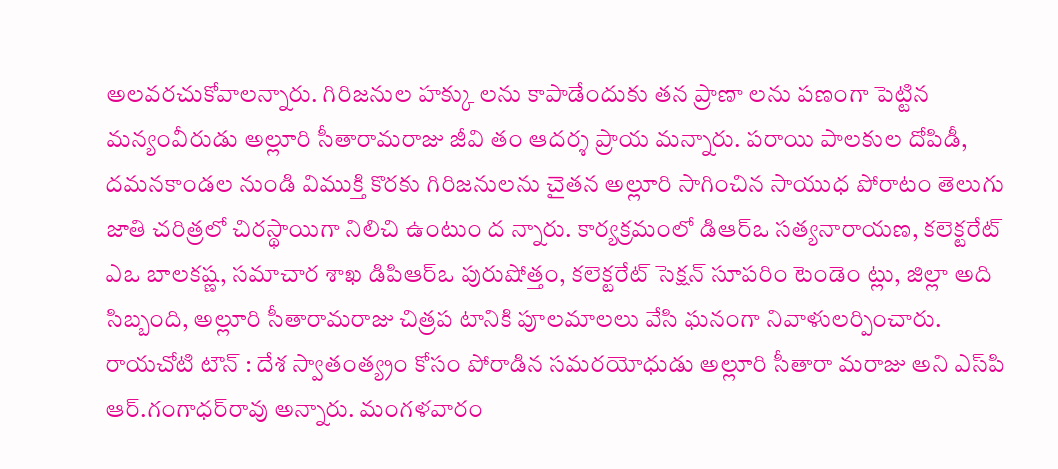అలవరచుకోవాలన్నారు. గిరిజనుల హక్కు లను కాపాడేందుకు తన ప్రాణా లను పణంగా పెట్టిన మన్యంవీరుడు అల్లూరి సీతారామరాజు జీవి తం ఆదర్శ ప్రాయ మన్నారు. పరాయి పాలకుల దోపిడీ, దమనకాండల నుండి విముక్తి కొరకు గిరిజనులను చైతన అల్లూరి సాగించిన సాయుధ పోరాటం తెలుగు జాతి చరిత్రలో చిరస్థాయిగా నిలిచి ఉంటుం ద న్నారు. కార్యక్రమంలో డిఆర్‌ఒ సత్యనారాయణ, కలెక్టరేట్‌ ఎఒ బాలకష్ణ, సమాచార శాఖ డిపిఆర్‌ఒ పురుషోత్తం, కలెక్టరేట్‌ సెక్షన్‌ సూపరిం టెండెం ట్లు, జిల్లా అది సిబ్బంది, అల్లూరి సీతారామరాజు చిత్రప టానికి పూలమాలలు వేసి ఘనంగా నివాళులర్పించారు. రాయచోటి టౌన్‌ : దేశ స్వాతంత్య్రం కోసం పోరాడిన సమరయోధుడు అల్లూరి సీతారా మరాజు అని ఎస్‌పి ఆర్‌.గంగాధర్‌రావు అన్నారు. మంగళవారం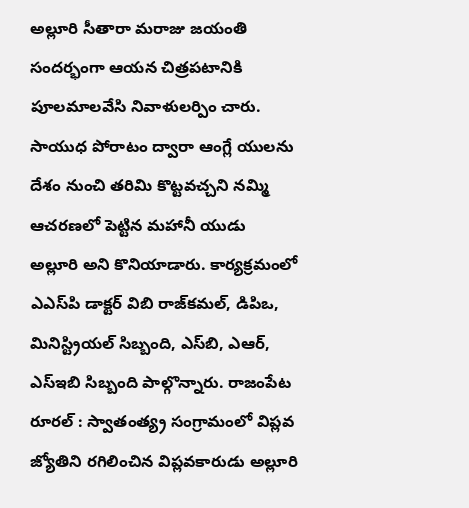అల్లూరి సీతారా మరాజు జయంతి సందర్భంగా ఆయన చిత్రపటానికి పూలమాలవేసి నివాళులర్పిం చారు. సాయుధ పోరాటం ద్వారా ఆంగ్లే యులను దేశం నుంచి తరిమి కొట్టవచ్చని నమ్మి ఆచరణలో పెట్టిన మహానీ యుడు అల్లూరి అని కొనియాడారు. కార్యక్రమంలో ఎఎస్‌పి డాక్టర్‌ విబి రాజ్‌కమల్‌, డిపిఒ, మినిస్ట్రియల్‌ సిబ్బంది, ఎస్‌బి, ఎఆర్‌, ఎస్‌ఇబి సిబ్బంది పాల్గొన్నారు. రాజంపేట రూరల్‌ : స్వాతంత్య్ర సంగ్రామంలో విప్లవ జ్యోతిని రగిలించిన విప్లవకారుడు అల్లూరి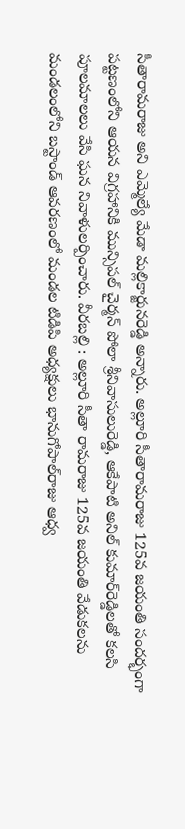సీతారామరాజు అని ఎమ్మెల్యే మేడా మల్లికార్జునరెడ్డి అన్నారు. అల్లూరి సీతారామరాజు 125వ జయంతి సందర్భంగా పట్టణంలోని ఆయన విగ్రహానికి మున్సిపల్‌ చైర్మన్‌ పోలా శ్రీనివాసులురెడ్డి, ఆకేపాటి అనిల్‌ కుమార్‌రెడ్డిలతో కలసి పూలమాలలు వేసి ఘన నివాళులర్పించారు. వీరబల్లి : అల్లూరి సీతా రామరాజు 125వ జయంతి వేడుకలను మండలంలోని బస్టాండ్‌ ఆవరణంలో మండల టిడిపి అధ్యక్షులు భానుగోపాల్‌రాజు ఆధ్వ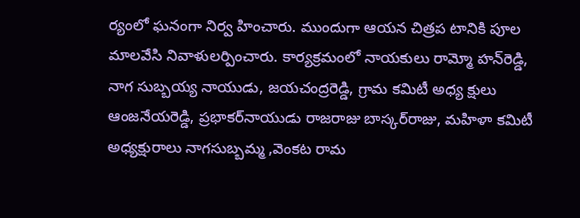ర్యంలో ఘనంగా నిర్వ హించారు. ముందుగా ఆయన చిత్రప టానికి పూల మాలవేసి నివాళులర్పించారు. కార్యక్రమంలో నాయకులు రామ్మో హన్‌రెడ్డి, నాగ సుబ్బయ్య నాయుడు, జయచంద్రరెడ్డి, గ్రామ కమిటీ అధ్య క్షులు ఆంజనేయరెడ్డి, ప్రభాకర్‌నాయుడు రాజరాజు బాస్కర్‌రాజు, మహిళా కమిటీ అధ్యక్షురాలు నాగసుబ్బమ్మ ,వెంకట రామ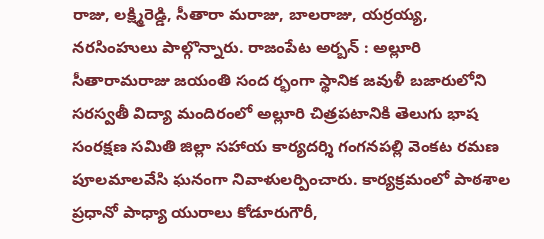రాజు, లక్ష్మిరెడ్డి, సీతారా మరాజు, బాలరాజు, యర్రయ్య, నరసింహులు పాల్గొన్నారు. రాజంపేట అర్బన్‌ : అల్లూరి సీతారామరాజు జయంతి సంద ర్భంగా స్థానిక జవుళీ బజారులోని సరస్వతీ విద్యా మందిరంలో అల్లూరి చిత్రపటానికి తెలుగు భాష సంరక్షణ సమితి జిల్లా సహాయ కార్యదర్శి గంగనపల్లి వెంకట రమణ పూలమాలవేసి ఘనంగా నివాళులర్పించారు. కార్యక్రమంలో పాఠశాల ప్రధానో పాధ్యా యురాలు కోడూరుగౌరీ,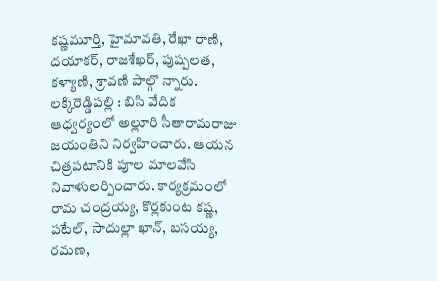కష్ణమూర్తి, హైమావతి, రేఖా రాణి, దయాకర్‌, రాజశేఖర్‌, పుష్పలత, కళ్యాణి, శ్రావణి పాల్గొ న్నారు. లక్కిరెడ్డిపల్లి : బిసి వేదిక ఆధ్వర్యంలో అల్లూరి సీతారామరాజు జయంతిని నిర్వహించారు. ఆయన చిత్రపటానికి పూల మాలవేసి నివాళులర్పించారు. కార్యక్రమంలో రామ చంద్రయ్య, కొర్లకుంట కష్ణ, పటేల్‌, సాదుల్లా ఖాన్‌, బసయ్య, రమణ,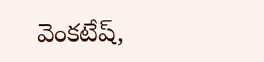వెంకటేష్‌,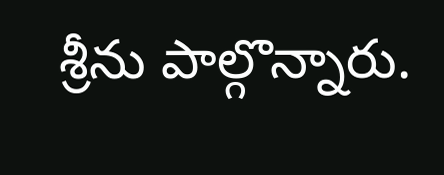శ్రీను పాల్గొన్నారు.